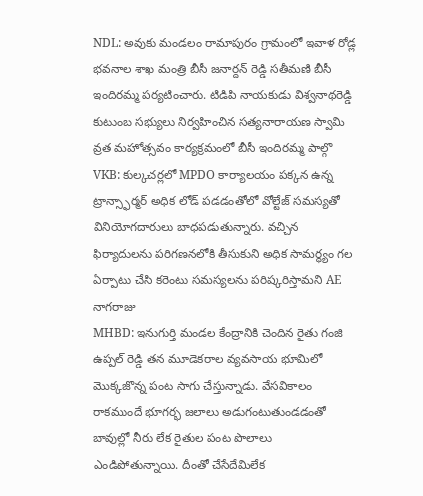NDL: అవుకు మండలం రామాపురం గ్రామంలో ఇవాళ రోడ్ల భవనాల శాఖ మంత్రి బీసీ జనార్దన్ రెడ్డి సతీమణి బీసీ ఇందిరమ్మ పర్యటించారు. టిడిపి నాయకుడు విశ్వనాథరెడ్డి కుటుంబ సభ్యులు నిర్వహించిన సత్యనారాయణ స్వామి వ్రత మహోత్సవం కార్యక్రమంలో బీసీ ఇందిరమ్మ పాల్గొ
VKB: కుల్కచర్లలో MPDO కార్యాలయం పక్కన ఉన్న ట్రాన్స్ఫార్మర్ అధిక లోడ్ పడడంతోలో వోల్టేజ్ సమస్యతో వినియోగదారులు బాధపడుతున్నారు. వచ్చిన ఫిర్యాదులను పరిగణనలోకి తీసుకుని అధిక సామర్థ్యం గల ఏర్పాటు చేసి కరెంటు సమస్యలను పరిష్కరిస్తామని AE నాగరాజు
MHBD: ఇనుగుర్తి మండల కేంద్రానికి చెందిన రైతు గంజి ఉప్పల్ రెడ్డి తన మూడెకరాల వ్యవసాయ భూమిలో మొక్కజొన్న పంట సాగు చేస్తున్నాడు. వేసవికాలం రాకముందే భూగర్భ జలాలు అడుగంటుతుండడంతో బావుల్లో నీరు లేక రైతుల పంట పొలాలు ఎండిపోతున్నాయి. దీంతో చేసేదేమిలేక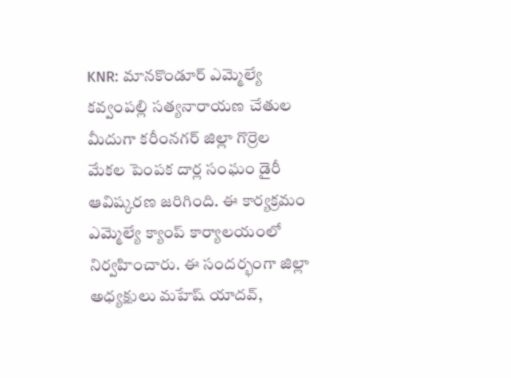KNR: మానకొండూర్ ఎమ్మెల్యే కవ్వంపల్లి సత్యనారాయణ చేతుల మీదుగా కరీంనగర్ జిల్లా గొర్రెల మేకల పెంపక దార్ల సంఘం డైరీ ఆవిష్కరణ జరిగింది. ఈ కార్యక్రమం ఎమ్మెల్యే క్యాంప్ కార్యాలయంలో నిర్వహించారు. ఈ సందర్భంగా జిల్లా అధ్యక్షులు మహేష్ యాదవ్,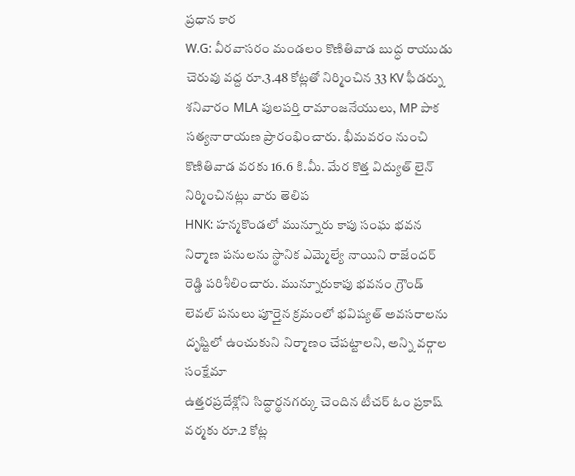ప్రధాన కార
W.G: వీరవాసరం మండలం కొణితివాడ బుద్ధ రాయుడు చెరువు వద్ద రూ.3.48 కోట్లతో నిర్మించిన 33 KV ఫీడర్ను శనివారం MLA పులపర్తి రామాంజనేయులు, MP పాక సత్యనారాయణ ప్రారంభించారు. భీమవరం నుంచి కొణితివాడ వరకు 16.6 కి.మీ. మేర కొత్త విద్యుత్ లైన్ నిర్మించినట్లు వారు తెలిప
HNK: హన్మకొండలో మున్నూరు కాపు సంఘ భవన నిర్మాణ పనులను స్థానిక ఎమ్మెల్యే నాయిని రాజేందర్ రెడ్డి పరిశీలించారు. మున్నూరుకాపు భవనం గ్రౌండ్ లెవల్ పనులు పూర్తైన క్రమంలో భవిష్యత్ అవసరాలను దృష్టిలో ఉంచుకుని నిర్మాణం చేపట్టాలని, అన్ని వర్గాల సంక్షేమా
ఉత్తరప్రదేశ్లోని సిద్ధార్థనగర్కు చెందిన టీచర్ ఓం ప్రకాష్ వర్మకు రూ.2 కోట్ల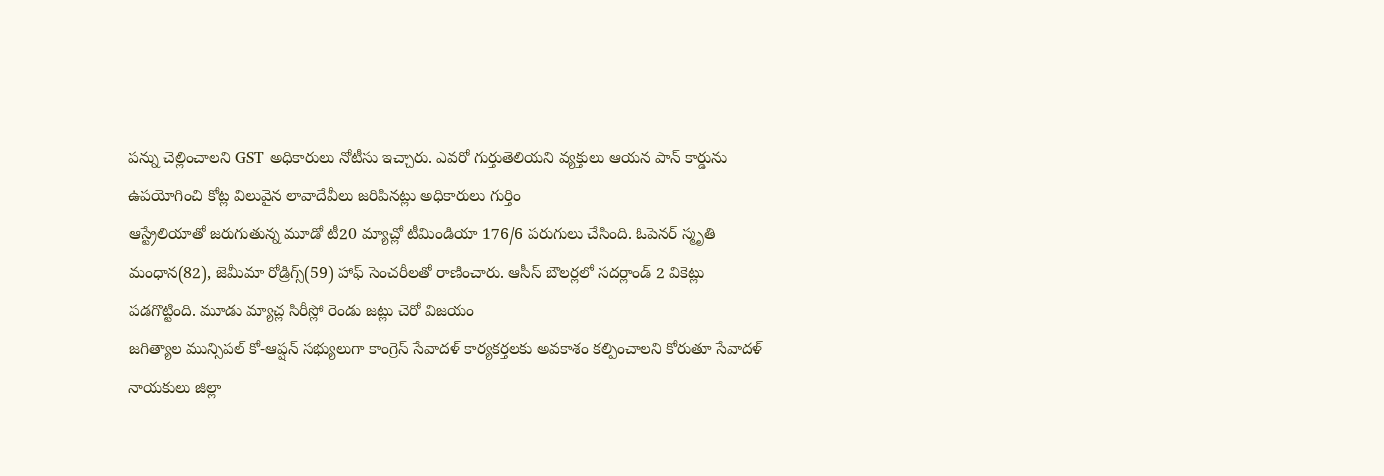పన్ను చెల్లించాలని GST అధికారులు నోటీసు ఇచ్చారు. ఎవరో గుర్తుతెలియని వ్యక్తులు ఆయన పాన్ కార్డును ఉపయోగించి కోట్ల విలువైన లావాదేవీలు జరిపినట్లు అధికారులు గుర్తిం
ఆస్ట్రేలియాతో జరుగుతున్న మూడో టీ20 మ్యాచ్లో టీమిండియా 176/6 పరుగులు చేసింది. ఓపెనర్ స్మృతి మంధాన(82), జెమీమా రోడ్రిగ్స్(59) హాఫ్ సెంచరీలతో రాణించారు. ఆసీస్ బౌలర్లలో సదర్లాండ్ 2 వికెట్లు పడగొట్టింది. మూడు మ్యాచ్ల సిరీస్లో రెండు జట్లు చెరో విజయం
జగిత్యాల మున్సిపల్ కో-ఆప్షన్ సభ్యులుగా కాంగ్రెస్ సేవాదళ్ కార్యకర్తలకు అవకాశం కల్పించాలని కోరుతూ సేవాదళ్ నాయకులు జిల్లా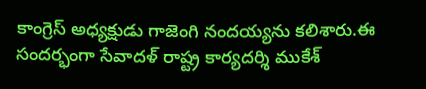కాంగ్రెస్ అధ్యక్షుడు గాజెంగి నందయ్యను కలిశారు.ఈ సందర్భంగా సేవాదళ్ రాష్ట్ర కార్యదర్శి ముకేశ్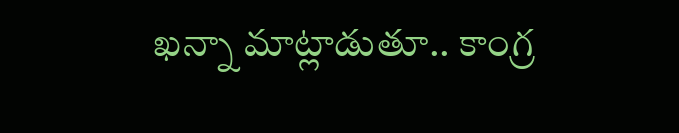ఖన్నా మాట్లాడుతూ.. కాంగ్ర